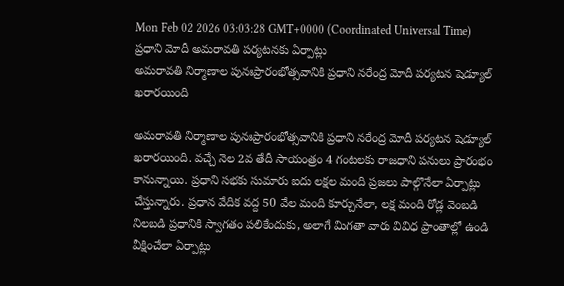Mon Feb 02 2026 03:03:28 GMT+0000 (Coordinated Universal Time)
ప్రధాని మోదీ అమరావతి పర్యటనకు ఏర్పాట్లు
అమరావతి నిర్మాణాల పునఃప్రారంభోత్సవానికి ప్రధాని నరేంద్ర మోదీ పర్యటన షెడ్యూల్ ఖరారయింది

అమరావతి నిర్మాణాల పునఃప్రారంభోత్సవానికి ప్రధాని నరేంద్ర మోదీ పర్యటన షెడ్యూల్ ఖరారయింది. వచ్చే నెల 2వ తేదీ సాయంత్రం 4 గంటలకు రాజధాని పనులు ప్రారంభం కానున్నాయి. ప్రధాని సభకు సుమారు ఐదు లక్షల మంది ప్రజలు పాల్గొనేలా ఏర్పాట్లు చేస్తున్నారు. ప్రధాన వేదిక వద్ద 50 వేల మంది కూర్చునేలా, లక్ష మంది రోడ్ల వెంబడి నిలబడి ప్రధానికి స్వాగతం పలికేందుకు, అలాగే మిగతా వారు వివిధ ప్రాంతాల్లో ఉండి వీక్షించేలా ఏర్పాట్లు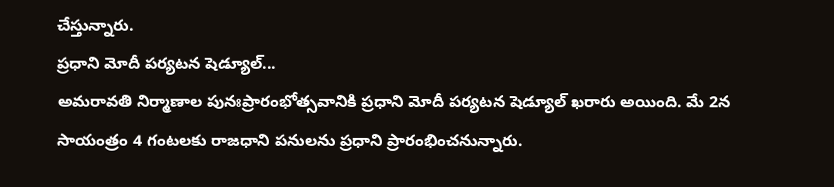చేస్తున్నారు.
ప్రధాని మోదీ పర్యటన షెడ్యూల్...
అమరావతి నిర్మాణాల పునఃప్రారంభోత్సవానికి ప్రధాని మోదీ పర్యటన షెడ్యూల్ ఖరారు అయింది. మే 2న సాయంత్రం 4 గంటలకు రాజధాని పనులను ప్రధాని ప్రారంభించనున్నారు.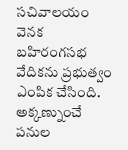సచివాలయం వెనక బహిరంగసభ వేదికను ప్రభుత్వం ఎంపిక చేసింది. అక్కణ్నుంచే పనుల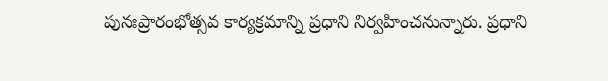పునఃప్రారంభోత్సవ కార్యక్రమాన్ని ప్రధాని నిర్వహించనున్నారు. ప్రధాని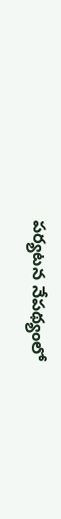పర్యటన నేపథ్యంలో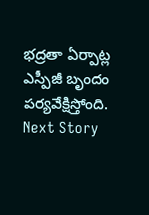భద్రతా ఏర్పాట్ల ఎస్పీజీ బృందం పర్యవేక్షిస్తోంది.
Next Story